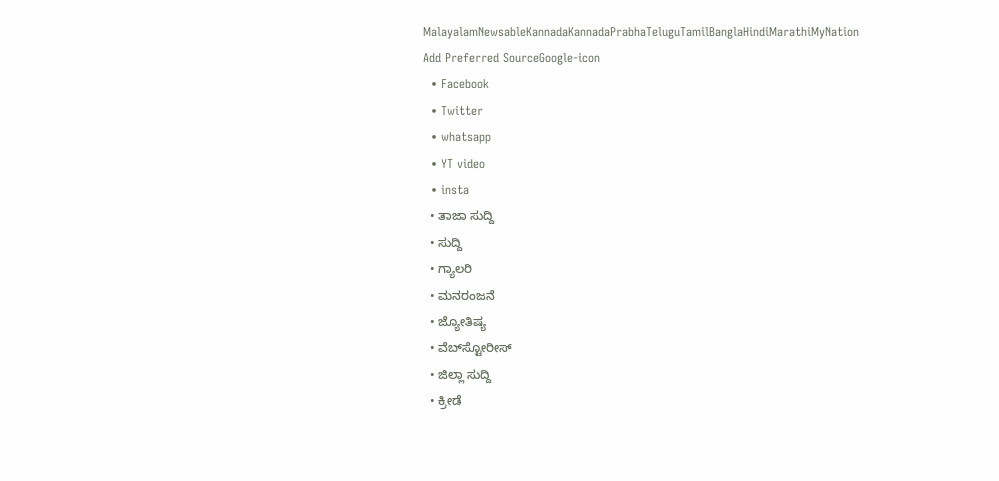MalayalamNewsableKannadaKannadaPrabhaTeluguTamilBanglaHindiMarathiMyNation
Add Preferred SourceGoogle-icon
  • Facebook
  • Twitter
  • whatsapp
  • YT video
  • insta
  • ತಾಜಾ ಸುದ್ದಿ
  • ಸುದ್ದಿ
  • ಗ್ಯಾಲರಿ
  • ಮನರಂಜನೆ
  • ಜ್ಯೋತಿಷ್ಯ
  • ವೆಬ್‌ಸ್ಟೋರೀಸ್
  • ಜಿಲ್ಲಾ ಸುದ್ದಿ
  • ಕ್ರೀಡೆ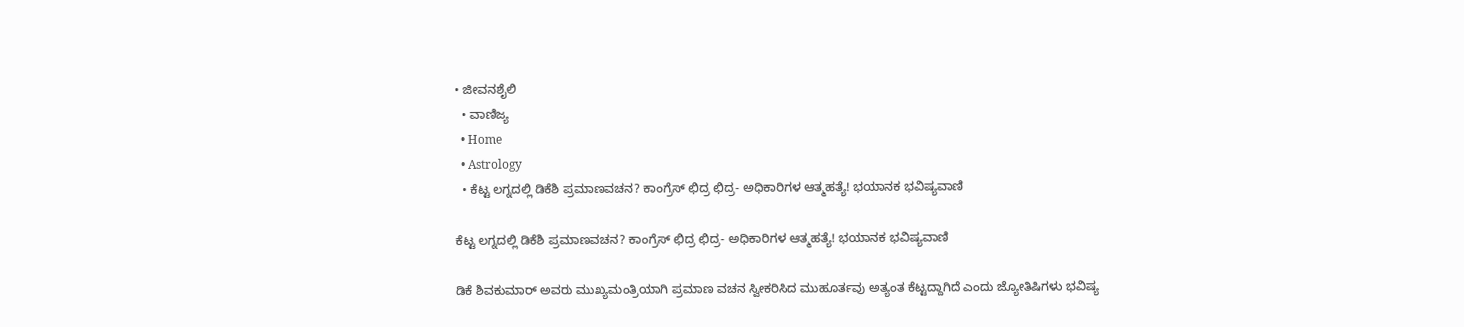• ಜೀವನಶೈಲಿ
  • ವಾಣಿಜ್ಯ
  • Home
  • Astrology
  • ಕೆಟ್ಟ ಲಗ್ನದಲ್ಲಿ ಡಿಕೆಶಿ ಪ್ರಮಾಣವಚನ? ಕಾಂಗ್ರೆಸ್ ಛಿದ್ರ ಛಿದ್ರ- ಅಧಿಕಾರಿಗಳ ಆತ್ಮಹತ್ಯೆ! ಭಯಾನಕ ಭವಿಷ್ಯವಾಣಿ

ಕೆಟ್ಟ ಲಗ್ನದಲ್ಲಿ ಡಿಕೆಶಿ ಪ್ರಮಾಣವಚನ? ಕಾಂಗ್ರೆಸ್ ಛಿದ್ರ ಛಿದ್ರ- ಅಧಿಕಾರಿಗಳ ಆತ್ಮಹತ್ಯೆ! ಭಯಾನಕ ಭವಿಷ್ಯವಾಣಿ

ಡಿಕೆ ಶಿವಕುಮಾರ್ ಅವರು ಮುಖ್ಯಮಂತ್ರಿಯಾಗಿ ಪ್ರಮಾಣ ವಚನ ಸ್ವೀಕರಿಸಿದ ಮುಹೂರ್ತವು ಅತ್ಯಂತ ಕೆಟ್ಟದ್ದಾಗಿದೆ ಎಂದು ಜ್ಯೋತಿಷಿಗಳು ಭವಿಷ್ಯ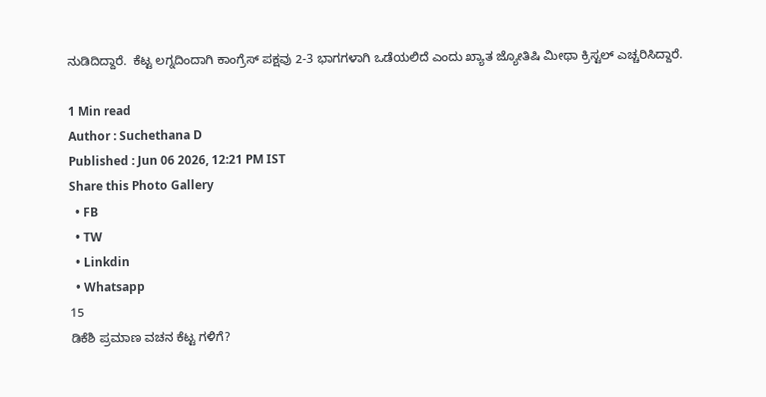ನುಡಿದಿದ್ದಾರೆ.  ಕೆಟ್ಟ ಲಗ್ನದಿಂದಾಗಿ ಕಾಂಗ್ರೆಸ್ ಪಕ್ಷವು 2-3 ಭಾಗಗಳಾಗಿ ಒಡೆಯಲಿದೆ ಎಂದು ಖ್ಯಾತ ಜ್ಯೋತಿಷಿ ಮೀಥಾ ಕ್ರಿಸ್ಟಲ್ ಎಚ್ಚರಿಸಿದ್ದಾರೆ.

1 Min read
Author : Suchethana D
Published : Jun 06 2026, 12:21 PM IST
Share this Photo Gallery
  • FB
  • TW
  • Linkdin
  • Whatsapp
15
ಡಿಕೆಶಿ ಪ್ರಮಾಣ ವಚನ ಕೆಟ್ಟ ಗಳಿಗೆ?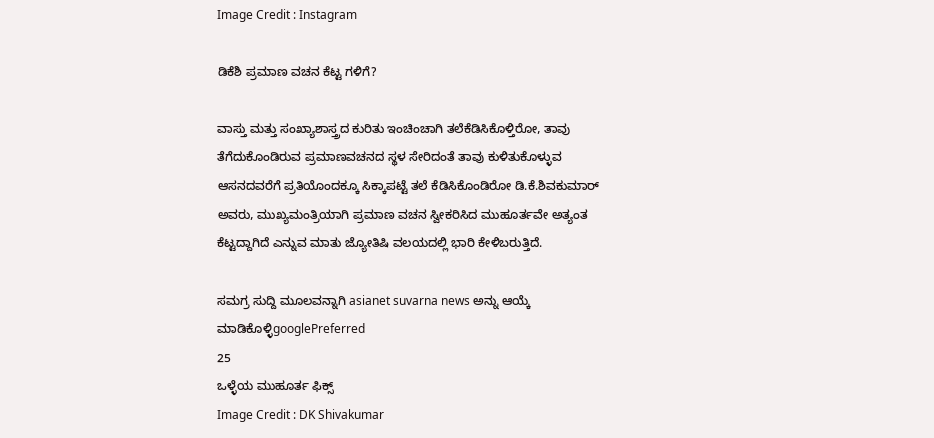Image Credit : Instagram

ಡಿಕೆಶಿ ಪ್ರಮಾಣ ವಚನ ಕೆಟ್ಟ ಗಳಿಗೆ?

ವಾಸ್ತು ಮತ್ತು ಸಂಖ್ಯಾಶಾಸ್ತ್ರದ ಕುರಿತು ಇಂಚಿಂಚಾಗಿ ತಲೆಕೆಡಿಸಿಕೊಳ್ತಿರೋ, ತಾವು ತೆಗೆದುಕೊಂಡಿರುವ ಪ್ರಮಾಣವಚನದ ಸ್ಥಳ ಸೇರಿದಂತೆ ತಾವು ಕುಳಿತುಕೊಳ್ಳುವ ಆಸನದವರೆಗೆ ಪ್ರತಿಯೊಂದಕ್ಕೂ ಸಿಕ್ಕಾಪಟ್ಟೆ ತಲೆ ಕೆಡಿಸಿಕೊಂಡಿರೋ ಡಿ.ಕೆ.ಶಿವಕುಮಾರ್ ಅವರು, ಮುಖ್ಯಮಂತ್ರಿಯಾಗಿ ಪ್ರಮಾಣ ವಚನ ಸ್ವೀಕರಿಸಿದ ಮುಹೂರ್ತವೇ ಅತ್ಯಂತ ಕೆಟ್ಟದ್ದಾಗಿದೆ ಎನ್ನುವ ಮಾತು ಜ್ಯೋತಿಷಿ ವಲಯದಲ್ಲಿ ಭಾರಿ ಕೇಳಿಬರುತ್ತಿದೆ.

ಸಮಗ್ರ ಸುದ್ದಿ ಮೂಲವನ್ನಾಗಿ asianet suvarna news ಅನ್ನು ಆಯ್ಕೆ ಮಾಡಿಕೊಳ್ಳಿgooglePreferred
25
ಒಳ್ಳೆಯ ಮುಹೂರ್ತ ಫಿಕ್ಸ್
Image Credit : DK Shivakumar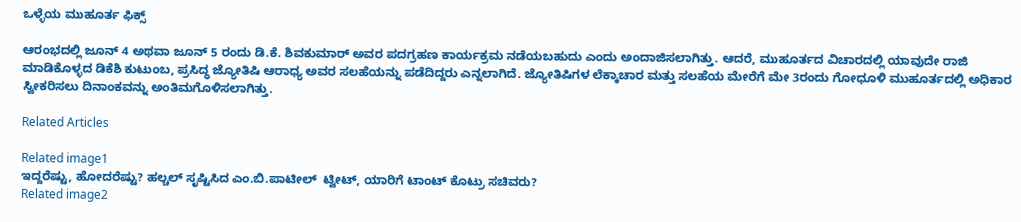ಒಳ್ಳೆಯ ಮುಹೂರ್ತ ಫಿಕ್ಸ್

ಆರಂಭದಲ್ಲಿ ಜೂನ್ 4 ಅಥವಾ ಜೂನ್ 5 ರಂದು ಡಿ.ಕೆ. ಶಿವಕುಮಾರ್ ಅವರ ಪದಗ್ರಹಣ ಕಾರ್ಯಕ್ರಮ ನಡೆಯಬಹುದು ಎಂದು ಅಂದಾಜಿಸಲಾಗಿತ್ತು. ಆದರೆ, ಮುಹೂರ್ತದ ವಿಚಾರದಲ್ಲಿ ಯಾವುದೇ ರಾಜಿ ಮಾಡಿಕೊಳ್ಳದ ಡಿಕೆಶಿ ಕುಟುಂಬ, ಪ್ರಸಿದ್ಧ ಜ್ಯೋತಿಷಿ ಆರಾಧ್ಯ ಅವರ ಸಲಹೆಯನ್ನು ಪಡೆದಿದ್ದರು ಎನ್ನಲಾಗಿದೆ. ಜ್ಯೋತಿಷಿಗಳ ಲೆಕ್ಕಾಚಾರ ಮತ್ತು ಸಲಹೆಯ ಮೇರೆಗೆ ಮೇ 3ರಂದು ಗೋಧೂಳಿ ಮುಹೂರ್ತದಲ್ಲಿ ಅಧಿಕಾರ ಸ್ವೀಕರಿಸಲು ದಿನಾಂಕವನ್ನು ಅಂತಿಮಗೊಳಿಸಲಾಗಿತ್ತು.

Related Articles

Related image1
ಇದ್ದರೆಷ್ಟು, ಹೋದರೆಷ್ಟು? ಹಲ್ಚಲ್ ಸೃಷ್ಟಿಸಿದ ಎಂ.ಬಿ.ಪಾಟೀಲ್  ಟ್ವೀಟ್, ಯಾರಿಗೆ ಟಾಂಟ್ ಕೊಟ್ರು ಸಚಿವರು?
Related image2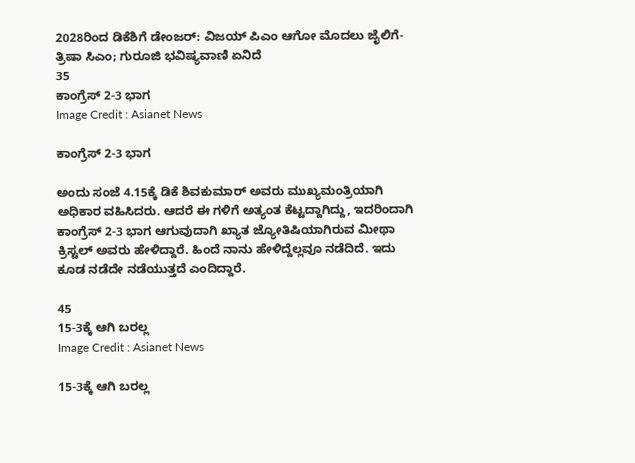2028ರಿಂದ ಡಿಕೆಶಿಗೆ ಡೇಂಜರ್: ವಿಜಯ್ ಪಿಎಂ ಆಗೋ ಮೊದಲು ಜೈಲಿಗೆ- ತ್ರಿಷಾ ಸಿಎಂ; ಗುರೂಜಿ ಭವಿಷ್ಯವಾಣಿ ಏನಿದೆ
35
ಕಾಂಗ್ರೆಸ್ 2-3 ಭಾಗ
Image Credit : Asianet News

ಕಾಂಗ್ರೆಸ್ 2-3 ಭಾಗ

ಅಂದು ಸಂಜೆ 4.15ಕ್ಕೆ ಡಿಕೆ ಶಿವಕುಮಾರ್ ಅವರು ಮುಖ್ಯಮಂತ್ರಿಯಾಗಿ ಅಧಿಕಾರ ವಹಿಸಿದರು. ಆದರೆ ಈ ಗಳಿಗೆ ಅತ್ಯಂತ ಕೆಟ್ಟದ್ದಾಗಿದ್ದು, ಇದರಿಂದಾಗಿ ಕಾಂಗ್ರೆಸ್ 2-3 ಭಾಗ ಆಗುವುದಾಗಿ ಖ್ಯಾತ ಜ್ಯೋತಿಷಿಯಾಗಿರುವ ಮೀಥಾ ಕ್ರಿಸ್ಟಲ್ ಅವರು ಹೇಳಿದ್ದಾರೆ. ಹಿಂದೆ ನಾನು ಹೇಳಿದ್ದೆಲ್ಲವೂ ನಡೆದಿದೆ. ಇದು ಕೂಡ ನಡೆದೇ ನಡೆಯುತ್ತದೆ ಎಂದಿದ್ದಾರೆ.

45
15-3ಕ್ಕೆ ಆಗಿ ಬರಲ್ಲ
Image Credit : Asianet News

15-3ಕ್ಕೆ ಆಗಿ ಬರಲ್ಲ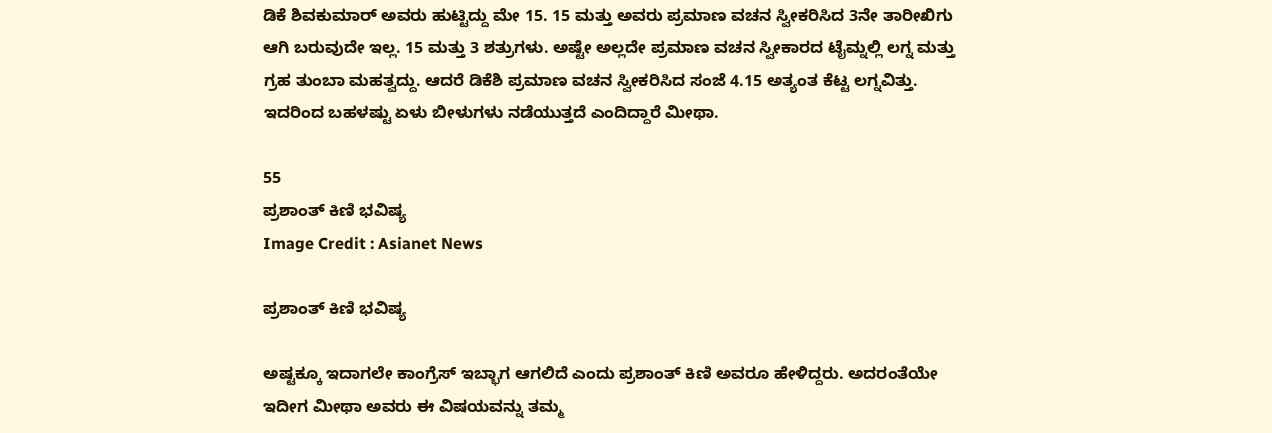ಡಿಕೆ ಶಿವಕುಮಾರ್ ಅವರು ಹುಟ್ಟಿದ್ದು ಮೇ 15. 15 ಮತ್ತು ಅವರು ಪ್ರಮಾಣ ವಚನ ಸ್ವೀಕರಿಸಿದ 3ನೇ ತಾರೀಖಿಗು ಆಗಿ ಬರುವುದೇ ಇಲ್ಲ. 15 ಮತ್ತು 3 ಶತ್ರುಗಳು. ಅಷ್ಟೇ ಅಲ್ಲದೇ ಪ್ರಮಾಣ ವಚನ ಸ್ವೀಕಾರದ ಟೈಮ್ನಲ್ಲಿ ಲಗ್ನ ಮತ್ತು ಗ್ರಹ ತುಂಬಾ ಮಹತ್ವದ್ದು. ಆದರೆ ಡಿಕೆಶಿ ಪ್ರಮಾಣ ವಚನ ಸ್ವೀಕರಿಸಿದ ಸಂಜೆ 4.15 ಅತ್ಯಂತ ಕೆಟ್ಟ ಲಗ್ನವಿತ್ತು. ಇದರಿಂದ ಬಹಳಷ್ಟು ಏಳು ಬೀಳುಗಳು ನಡೆಯುತ್ತದೆ ಎಂದಿದ್ದಾರೆ ಮೀಥಾ.

55
ಪ್ರಶಾಂತ್ ಕಿಣಿ ಭವಿಷ್ಯ
Image Credit : Asianet News

ಪ್ರಶಾಂತ್ ಕಿಣಿ ಭವಿಷ್ಯ

ಅಷ್ಟಕ್ಕೂ ಇದಾಗಲೇ ಕಾಂಗ್ರೆಸ್ ಇಬ್ಭಾಗ ಆಗಲಿದೆ ಎಂದು ಪ್ರಶಾಂತ್ ಕಿಣಿ ಅವರೂ ಹೇಳಿದ್ದರು. ಅದರಂತೆಯೇ ಇದೀಗ ಮೀಥಾ ಅವರು ಈ ವಿಷಯವನ್ನು ತಮ್ಮ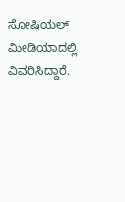ಸೋಷಿಯಲ್ ಮೀಡಿಯಾದಲ್ಲಿ ವಿವರಿಸಿದ್ದಾರೆ.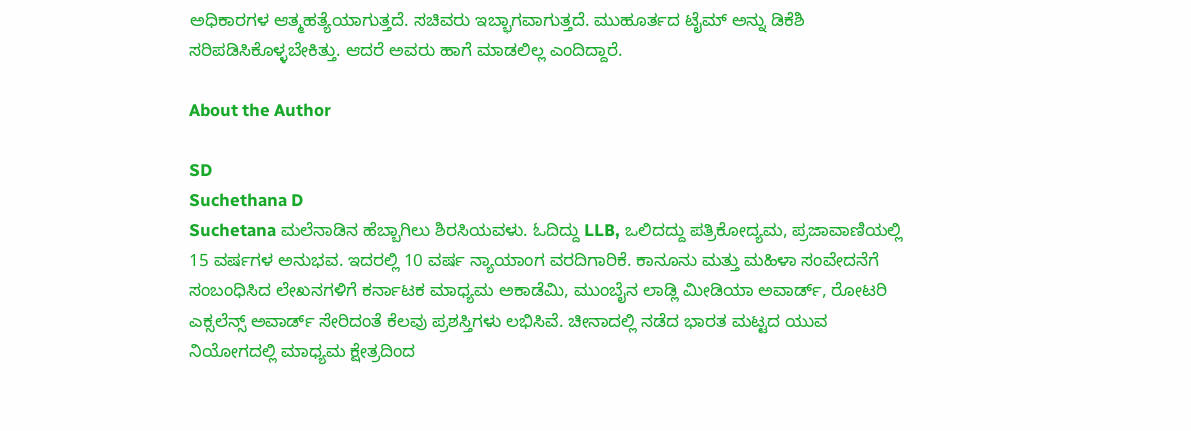ಅಧಿಕಾರಗಳ ಆತ್ಮಹತ್ಯೆಯಾಗುತ್ತದೆ. ಸಚಿವರು ಇಬ್ಭಾಗವಾಗುತ್ತದೆ. ಮುಹೂರ್ತದ ಟೈಮ್ ಅನ್ನು ಡಿಕೆಶಿ ಸರಿಪಡಿಸಿಕೊಳ್ಳಬೇಕಿತ್ತು. ಆದರೆ ಅವರು ಹಾಗೆ ಮಾಡಲಿಲ್ಲ ಎಂದಿದ್ದಾರೆ.

About the Author

SD
Suchethana D
Suchetana ಮಲೆನಾಡಿನ ಹೆಬ್ಬಾಗಿಲು ಶಿರಸಿಯವಳು. ಓದಿದ್ದು LLB, ಒಲಿದದ್ದು ಪತ್ರಿಕೋದ್ಯಮ, ಪ್ರಜಾವಾಣಿಯಲ್ಲಿ 15 ವರ್ಷಗಳ ಅನುಭವ. ಇದರಲ್ಲಿ 10 ವರ್ಷ ನ್ಯಾಯಾಂಗ ವರದಿಗಾರಿಕೆ. ಕಾನೂನು ಮತ್ತು ಮಹಿಳಾ ಸಂವೇದನೆಗೆ ಸಂಬಂಧಿಸಿದ ಲೇಖನಗಳಿಗೆ ಕರ್ನಾಟಕ ಮಾಧ್ಯಮ ಅಕಾಡೆಮಿ, ಮುಂಬೈನ ಲಾಡ್ಲಿ ಮೀಡಿಯಾ ಅವಾರ್ಡ್, ರೋಟರಿ ಎಕ್ಸಲೆನ್ಸ್ ಅವಾರ್ಡ್ ಸೇರಿದಂತೆ ಕೆಲವು ಪ್ರಶಸ್ತಿಗಳು ಲಭಿಸಿವೆ. ಚೀನಾದಲ್ಲಿ ನಡೆದ ಭಾರತ ಮಟ್ಟದ ಯುವ ನಿಯೋಗದಲ್ಲಿ ಮಾಧ್ಯಮ ಕ್ಷೇತ್ರದಿಂದ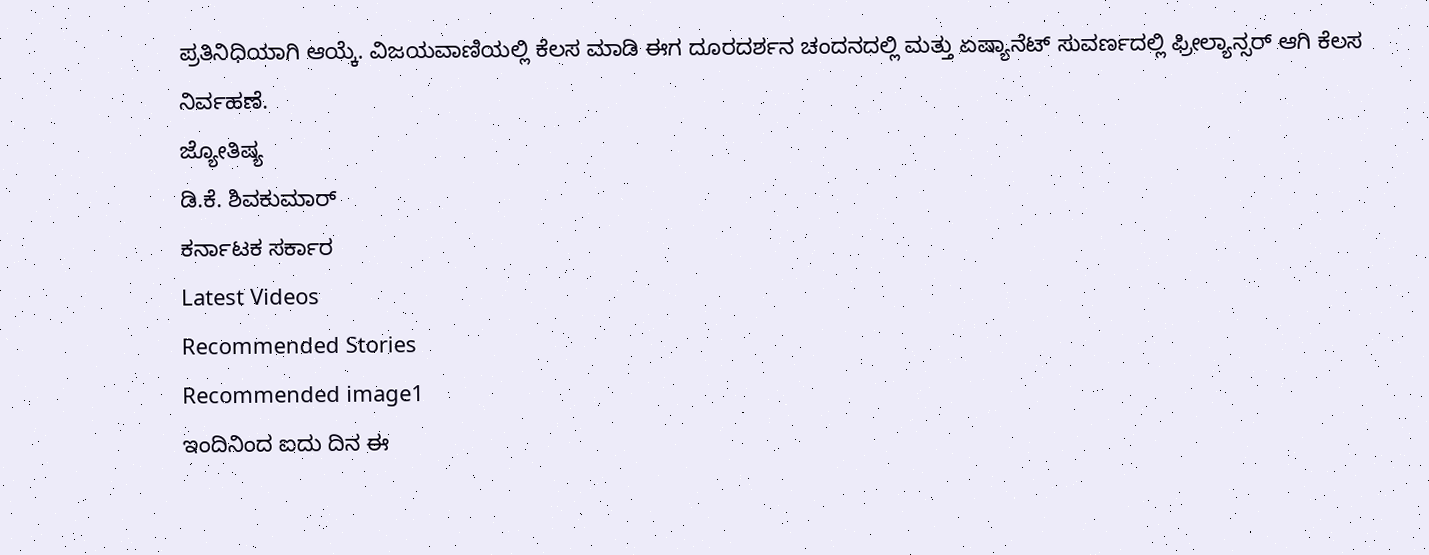ಪ್ರತಿನಿಧಿಯಾಗಿ ಆಯ್ಕೆ. ವಿಜಯವಾಣಿಯಲ್ಲಿ ಕೆಲಸ ಮಾಡಿ ಈಗ ದೂರದರ್ಶನ ಚಂದನದಲ್ಲಿ ಮತ್ತು ಏಷ್ಯಾನೆಟ್ ಸುವರ್ಣದಲ್ಲಿ ಫ್ರೀಲ್ಯಾನ್ಸರ್ ಆಗಿ ಕೆಲಸ ನಿರ್ವಹಣೆ.
ಜ್ಯೋತಿಷ್ಯ
ಡಿ.ಕೆ. ಶಿವಕುಮಾರ್
ಕರ್ನಾಟಕ ಸರ್ಕಾರ
Latest Videos
Recommended Stories
Recommended image1
ಇಂದಿನಿಂದ ಐದು ದಿನ ಈ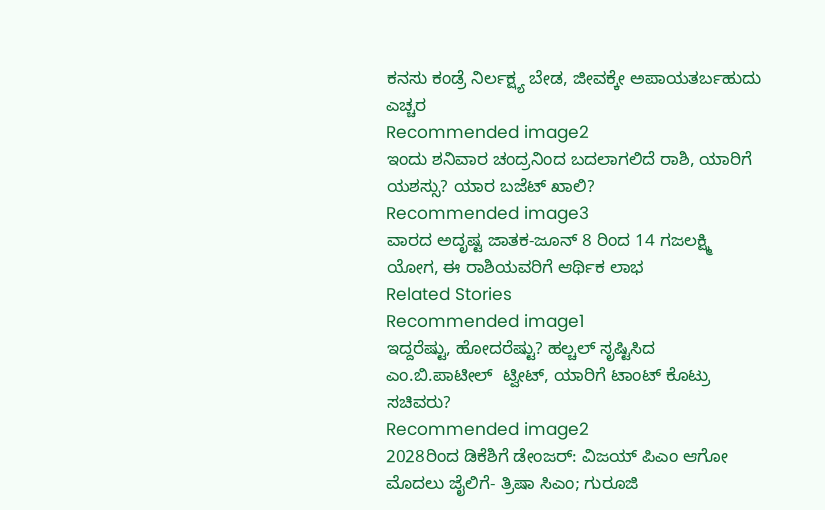ಕನಸು ಕಂಡ್ರೆ ನಿರ್ಲಕ್ಷ್ಯ ಬೇಡ, ಜೀವಕ್ಕೇ ಅಪಾಯತರ್ಬಹುದು ಎಚ್ಚರ
Recommended image2
ಇಂದು ಶನಿವಾರ ಚಂದ್ರನಿಂದ ಬದಲಾಗಲಿದೆ ರಾಶಿ, ಯಾರಿಗೆ ಯಶಸ್ಸು? ಯಾರ ಬಜೆಟ್ ಖಾಲಿ?
Recommended image3
ವಾರದ ಅದೃಷ್ಟ ಜಾತಕ-ಜೂನ್ 8 ರಿಂದ 14 ಗಜಲಕ್ಷ್ಮಿ ಯೋಗ, ಈ ರಾಶಿಯವರಿಗೆ ಆರ್ಥಿಕ ಲಾಭ
Related Stories
Recommended image1
ಇದ್ದರೆಷ್ಟು, ಹೋದರೆಷ್ಟು? ಹಲ್ಚಲ್ ಸೃಷ್ಟಿಸಿದ ಎಂ.ಬಿ.ಪಾಟೀಲ್  ಟ್ವೀಟ್, ಯಾರಿಗೆ ಟಾಂಟ್ ಕೊಟ್ರು ಸಚಿವರು?
Recommended image2
2028ರಿಂದ ಡಿಕೆಶಿಗೆ ಡೇಂಜರ್: ವಿಜಯ್ ಪಿಎಂ ಆಗೋ ಮೊದಲು ಜೈಲಿಗೆ- ತ್ರಿಷಾ ಸಿಎಂ; ಗುರೂಜಿ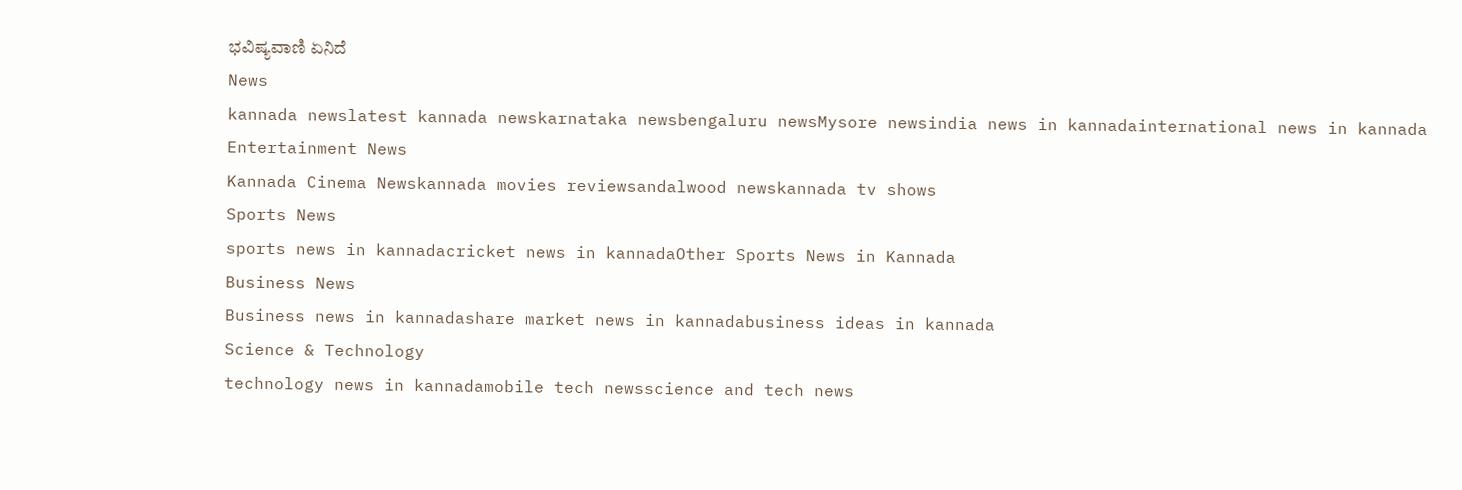ಭವಿಷ್ಯವಾಣಿ ಏನಿದೆ
News
kannada newslatest kannada newskarnataka newsbengaluru newsMysore newsindia news in kannadainternational news in kannada
Entertainment News
Kannada Cinema Newskannada movies reviewsandalwood newskannada tv shows
Sports News
sports news in kannadacricket news in kannadaOther Sports News in Kannada
Business News
Business news in kannadashare market news in kannadabusiness ideas in kannada
Science & Technology
technology news in kannadamobile tech newsscience and tech news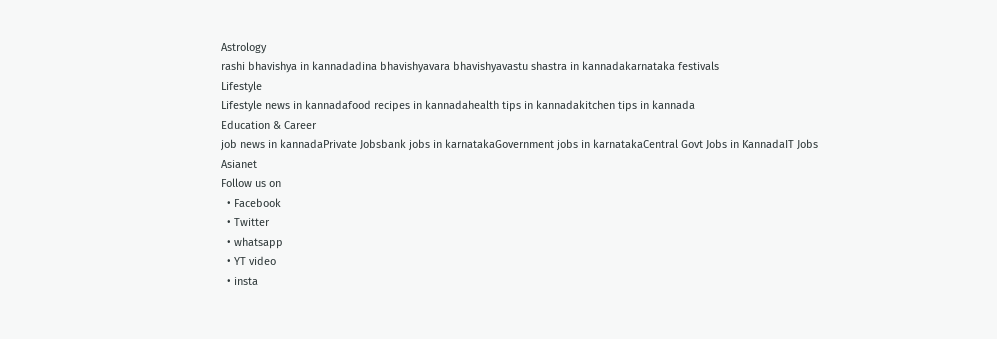Astrology
rashi bhavishya in kannadadina bhavishyavara bhavishyavastu shastra in kannadakarnataka festivals
Lifestyle
Lifestyle news in kannadafood recipes in kannadahealth tips in kannadakitchen tips in kannada
Education & Career
job news in kannadaPrivate Jobsbank jobs in karnatakaGovernment jobs in karnatakaCentral Govt Jobs in KannadaIT Jobs
Asianet
Follow us on
  • Facebook
  • Twitter
  • whatsapp
  • YT video
  • insta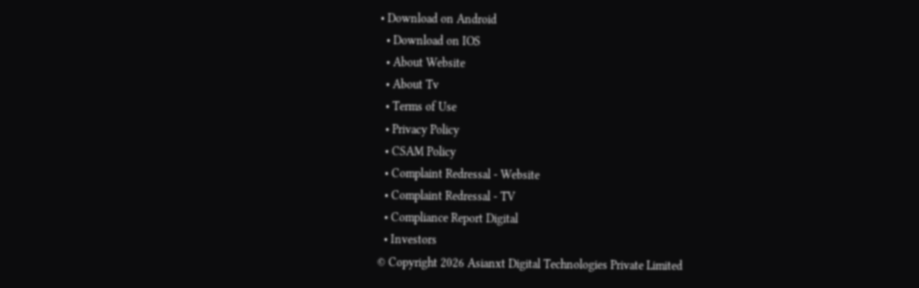• Download on Android
  • Download on IOS
  • About Website
  • About Tv
  • Terms of Use
  • Privacy Policy
  • CSAM Policy
  • Complaint Redressal - Website
  • Complaint Redressal - TV
  • Compliance Report Digital
  • Investors
© Copyright 2026 Asianxt Digital Technologies Private Limited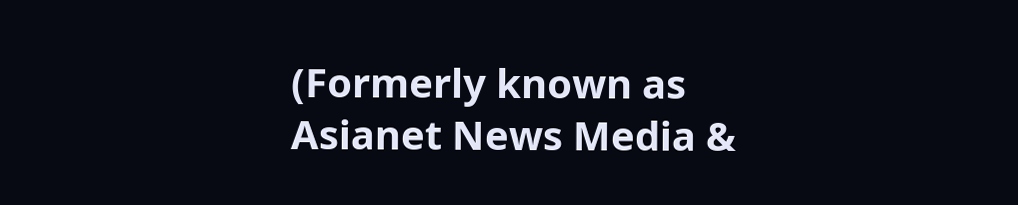(Formerly known as Asianet News Media &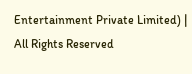Entertainment Private Limited) | All Rights Reserved